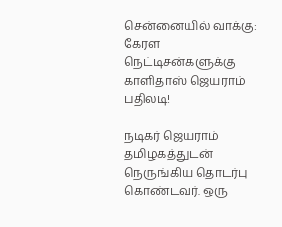சென்னையில் வாக்கு: கேரள நெட்டிசன்களுக்கு காளிதாஸ் ஜெயராம் பதிலடி!

நடிகர் ஜெயராம் தமிழகத்துடன் நெருங்கிய தொடர்பு கொண்டவர். ஒரு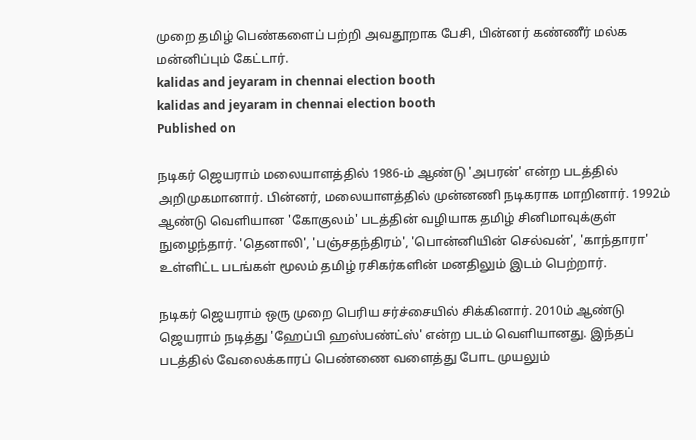முறை தமிழ் பெண்களைப் பற்றி அவதூறாக பேசி, பின்னர் கண்ணீர் மல்க மன்னிப்பும் கேட்டார்.
kalidas and jeyaram in chennai election booth
kalidas and jeyaram in chennai election booth
Published on

நடிகர் ஜெயராம் மலையாளத்தில் 1986-ம் ஆண்டு 'அபரன்' என்ற படத்தில் அறிமுகமானார். பின்னர், மலையாளத்தில் முன்னணி நடிகராக மாறினார். 1992ம் ஆண்டு வெளியான 'கோகுலம்' படத்தின் வழியாக தமிழ் சினிமாவுக்குள் நுழைந்தார். 'தெனாலி', 'பஞ்சதந்திரம்', 'பொன்னியின் செல்வன்', 'காந்தாரா' உள்ளிட்ட படங்கள் மூலம் தமிழ் ரசிகர்களின் மனதிலும் இடம் பெற்றார்.

நடிகர் ஜெயராம் ஒரு முறை பெரிய சர்ச்சையில் சிக்கினார். 2010ம் ஆண்டு ஜெயராம் நடித்து 'ஹேப்பி ஹஸ்பண்ட்ஸ்' என்ற படம் வெளியானது. இந்தப் படத்தில் வேலைக்காரப் பெண்ணை வளைத்து போட முயலும்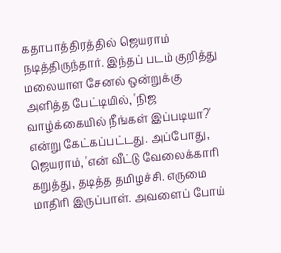கதாபாத்திரத்தில் ஜெயராம் நடித்திருந்தார். இந்தப் படம் குறித்து மலையாள சேனல் ஒன்றுக்கு அளித்த பேட்டியில், 'நிஜ வாழ்க்கையில் நீங்கள் இப்படியா?' என்று கேட்கப்பட்டது. அப்போது, ஜெயராம், 'என் வீட்டு வேலைக்காரி கறுத்து, தடித்த தமிழச்சி. எருமை மாதிரி இருப்பாள். அவளைப் போய்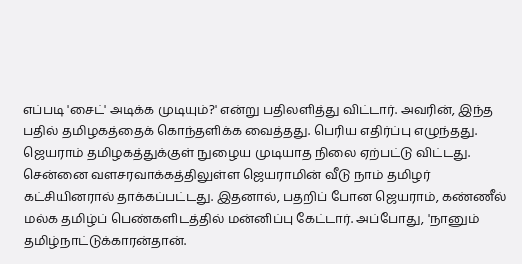எப்படி 'சைட்' அடிக்க முடியும்?' என்று பதிலளித்து விட்டார். அவரின், இந்த பதில் தமிழகத்தைக் கொந்தளிக்க வைத்தது. பெரிய எதிர்ப்பு எழுந்தது. ஜெயராம் தமிழகத்துக்குள் நுழைய முடியாத நிலை ஏற்பட்டு விட்டது. சென்னை வளசரவாக்கத்திலுள்ள ஜெயராமின் வீடு நாம் தமிழர் கட்சியினரால் தாக்கப்பட்டது. இதனால், பதறிப் போன ஜெயராம், கண்ணீல் மல்க தமிழ்ப் பெண்களிடத்தில் மன்னிப்பு கேட்டார். அப்போது, 'நானும் தமிழ்நாட்டுக்காரன்தான்.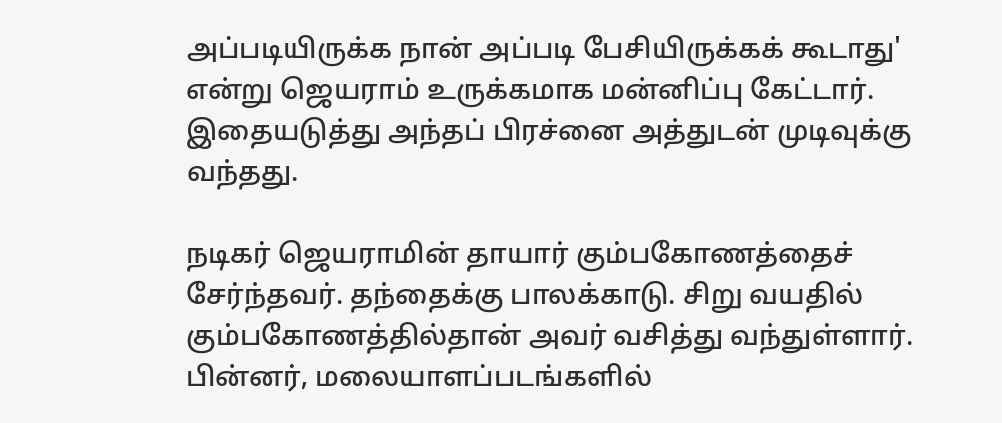அப்படியிருக்க நான் அப்படி பேசியிருக்கக் கூடாது' என்று ஜெயராம் உருக்கமாக மன்னிப்பு கேட்டார். இதையடுத்து அந்தப் பிரச்னை அத்துடன் முடிவுக்கு வந்தது.

நடிகர் ஜெயராமின் தாயார் கும்பகோணத்தைச் சேர்ந்தவர். தந்தைக்கு பாலக்காடு. சிறு வயதில் கும்பகோணத்தில்தான் அவர் வசித்து வந்துள்ளார். பின்னர், மலையாளப்படங்களில்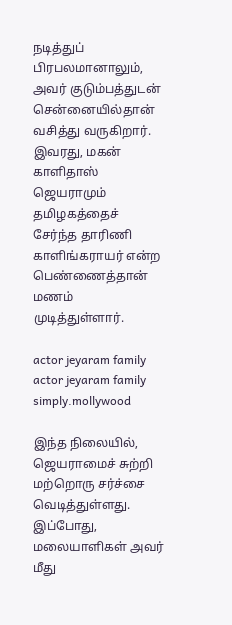நடித்துப் பிரபலமானாலும், அவர் குடும்பத்துடன் சென்னையில்தான் வசித்து வருகிறார். இவரது, மகன் காளிதாஸ் ஜெயராமும் தமிழகத்தைச் சேர்ந்த தாரிணி காளிங்கராயர் என்ற பெண்ணைத்தான் மணம் முடித்துள்ளார்.

actor jeyaram family
actor jeyaram family simply.mollywood

இந்த நிலையில், ஜெயராமைச் சுற்றி மற்றொரு சர்ச்சை வெடித்துள்ளது. இப்போது, மலையாளிகள் அவர் மீது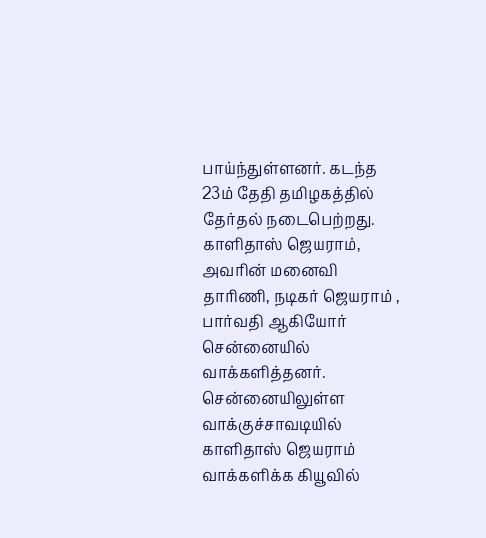பாய்ந்துள்ளனர். கடந்த 23ம் தேதி தமிழகத்தில் தேர்தல் நடைபெற்றது. காளிதாஸ் ஜெயராம், அவரின் மனைவி தாரிணி, நடிகர் ஜெயராம் , பார்வதி ஆகியோர் சென்னையில் வாக்களித்தனர். சென்னையிலுள்ள வாக்குச்சாவடியில் காளிதாஸ் ஜெயராம் வாக்களிக்க கியூவில்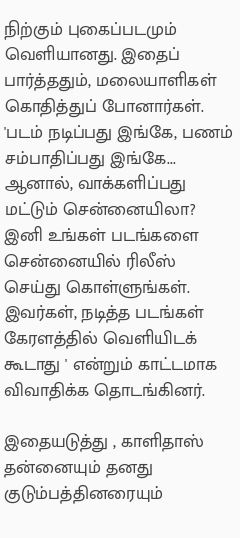நிற்கும் புகைப்படமும் வெளியானது. இதைப் பார்த்ததும், மலையாளிகள் கொதித்துப் போனார்கள். 'படம் நடிப்பது இங்கே, பணம் சம்பாதிப்பது இங்கே... ஆனால், வாக்களிப்பது மட்டும் சென்னையிலா? இனி உங்கள் படங்களை சென்னையில் ரிலீஸ் செய்து கொள்ளுங்கள். இவர்கள், நடித்த படங்கள் கேரளத்தில் வெளியிடக் கூடாது ' என்றும் காட்டமாக விவாதிக்க தொடங்கினர்.

இதையடுத்து , காளிதாஸ் தன்னையும் தனது குடும்பத்தினரையும்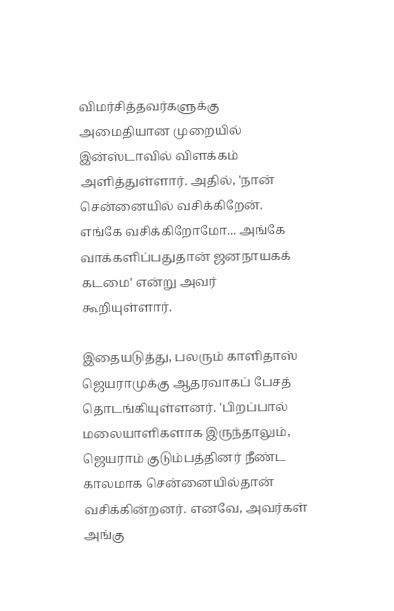விமர்சித்தவர்களுக்கு அமைதியான முறையில் இன்ஸ்டாவில் விளக்கம் அளித்துள்ளார். அதில், 'நான் சென்னையில் வசிக்கிறேன். எங்கே வசிக்கிறோமோ... அங்கே வாக்களிப்பதுதான் ஜனநாயகக் கடமை' என்று அவர் கூறியுள்ளார்.

இதையடுத்து, பலரும் காளிதாஸ் ஜெயராமுக்கு ஆதரவாகப் பேசத் தொடங்கியுள்ளனர். 'பிறப்பால் மலையாளிகளாக இருந்தாலும், ஜெயராம் குடும்பத்தினர் நீண்ட காலமாக சென்னையில்தான் வசிக்கின்றனர். எனவே, அவர்கள் அங்கு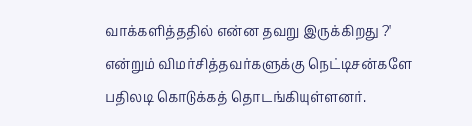வாக்களித்ததில் என்ன தவறு இருக்கிறது ?' என்றும் விமர்சித்தவர்களுக்கு நெட்டிசன்களே பதிலடி கொடுக்கத் தொடங்கியுள்ளனர்.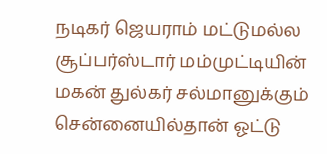நடிகர் ஜெயராம் மட்டுமல்ல சூப்பர்ஸ்டார் மம்முட்டியின் மகன் துல்கர் சல்மானுக்கும் சென்னையில்தான் ஓட்டு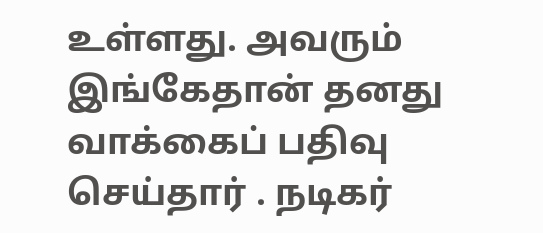உள்ளது. அவரும் இங்கேதான் தனது வாக்கைப் பதிவு செய்தார் . நடிகர்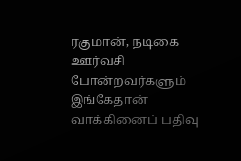ரகுமான், நடிகை ஊர்வசி போன்றவர்களும் இங்கேதான் வாக்கினைப் பதிவு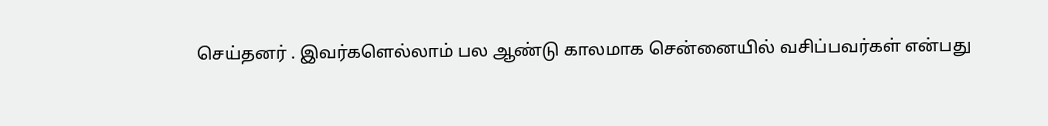செய்தனர் . இவர்களெல்லாம் பல ஆண்டு காலமாக சென்னையில் வசிப்பவர்கள் என்பது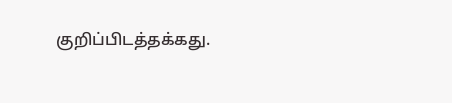குறிப்பிடத்தக்கது.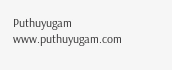Puthuyugam
www.puthuyugam.com